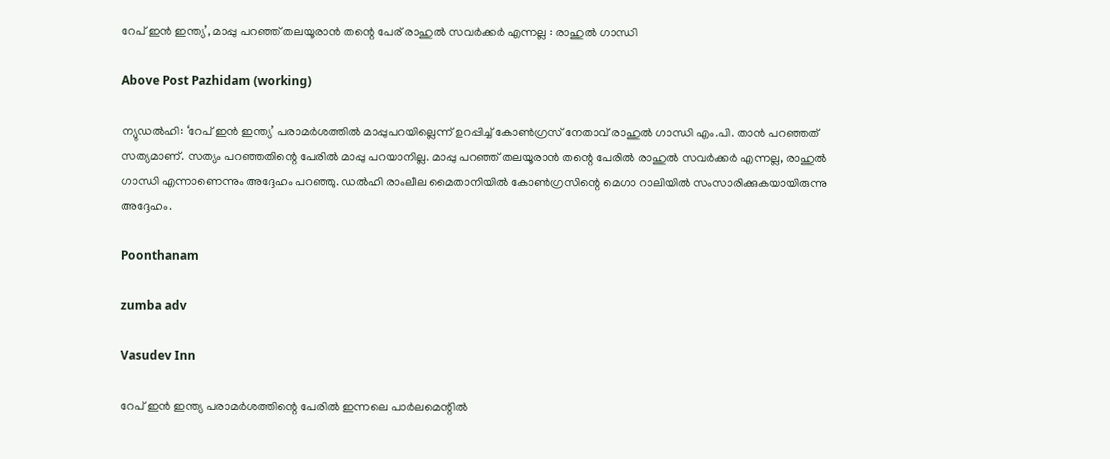റേപ് ഇന്‍ ഇന്ത്യ’, മാപ്പു പറഞ്ഞ് തലയൂരാന്‍ തന്റെ പേര് രാഹുല്‍ സവര്‍ക്കര്‍ എന്നല്ല : രാഹുല്‍ ഗാന്ധി

Above Post Pazhidam (working)

ന്യുഡല്‍ഹി: ‘റേപ് ഇന്‍ ഇന്ത്യ’ പരാമര്‍ശത്തില്‍ മാപ്പുപറയില്ലെന്ന് ഉറപ്പിച്ച് കോണ്‍ഗ്രസ് നേതാവ് രാഹുല്‍ ഗാന്ധി എം.പി. താന്‍ പറഞ്ഞത് സത്യമാണ്. സത്യം പറഞ്ഞതിന്റെ പേരില്‍ മാപ്പു പറയാനില്ല. മാപ്പു പറഞ്ഞ് തലയൂരാന്‍ തന്റെ പേരില്‍ രാഹുല്‍ സവര്‍ക്കര്‍ എന്നല്ല, രാഹുല്‍ ഗാന്ധി എന്നാണെന്നും അദ്ദേഹം പറഞ്ഞു. ഡല്‍ഹി രാംലീല മൈതാനിയില്‍ കോണ്‍ഗ്രസിന്റെ മെഗാ റാലിയില്‍ സംസാരിക്കുകയായിരുന്നു അദ്ദേഹം.

Poonthanam

zumba adv

Vasudev Inn

റേപ് ഇന്‍ ഇന്ത്യ പരാമര്‍ശത്തിന്റെ പേരില്‍ ഇന്നലെ പാര്‍ലമെന്റില്‍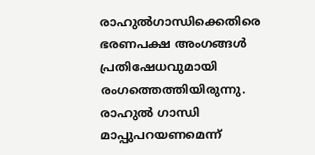രാഹുല്‍ഗാന്ധിക്കെതിരെ ഭരണപക്ഷ അംഗങ്ങള്‍ പ്രതിഷേധവുമായി രംഗത്തെത്തിയിരുന്നു. രാഹുല്‍ ഗാന്ധി മാപ്പുപറയണമെന്ന്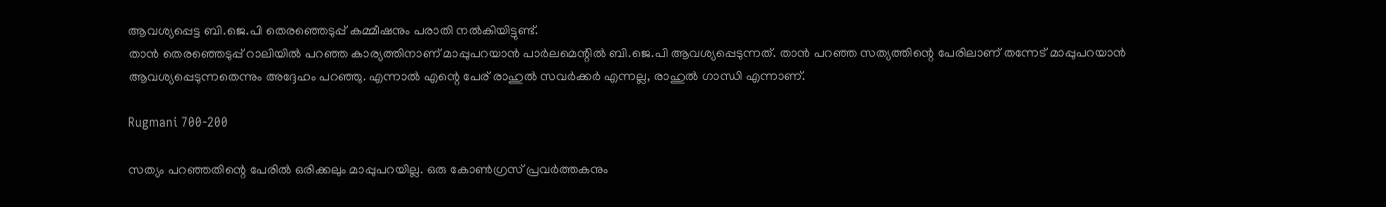ആവശ്യപ്പെട്ട ബി.ജെ.പി തെരഞ്ഞെടുപ്പ് കമ്മീഷനും പരാതി നല്‍കിയിട്ടുണ്ട്.
താന്‍ തെരഞ്ഞെടുപ്പ് റാലിയില്‍ പറഞ്ഞ കാര്യത്തിനാണ് മാപ്പുപറയാന്‍ പാര്‍ലമെന്റില്‍ ബി.ജെ.പി ആവശ്യപ്പെടുന്നത്. താന്‍ പറഞ്ഞ സത്യത്തിന്റെ പേരിലാണ് തന്നേട് മാപ്പുപറയാന്‍ ആവശ്യപ്പെടുന്നതെന്നും അദ്ദേഹം പറഞ്ഞു. എന്നാല്‍ എന്റെ പേര് രാഹുല്‍ സവര്‍ക്കര്‍ എന്നല്ല, രാഹുല്‍ ഗാന്ധി എന്നാണ്.

Rugmani 700-200

സത്യം പറഞ്ഞതിന്റെ പേരില്‍ ഒരിക്കലും മാപ്പുപറയില്ല. ഒരു കോണ്‍ഗ്രസ് പ്രവര്‍ത്തകനും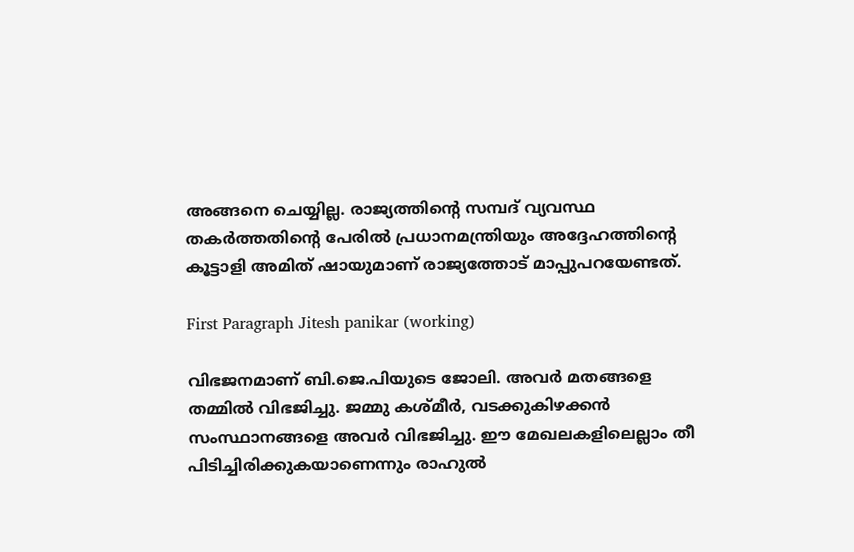അങ്ങനെ ചെയ്യില്ല. രാജ്യത്തിന്റെ സമ്പദ് വ്യവസ്ഥ തകര്‍ത്തതിന്റെ പേരില്‍ പ്രധാനമന്ത്രിയും അദ്ദേഹത്തിന്റെ കൂട്ടാളി അമിത് ഷായുമാണ് രാജ്യത്തോട് മാപ്പുപറയേണ്ടത്.

First Paragraph Jitesh panikar (working)

വിഭജനമാണ് ബി.ജെ.പിയുടെ ജോലി. അവര്‍ മതങ്ങളെ തമ്മില്‍ വിഭജിച്ചു. ജമ്മു കശ്മീര്‍, വടക്കുകിഴക്കന്‍ സംസ്ഥാനങ്ങളെ അവര്‍ വിഭജിച്ചു. ഈ മേഖലകളിലെല്ലാം തീ പിടിച്ചിരിക്കുകയാണെന്നും രാഹുല്‍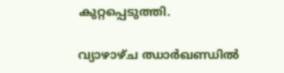കുറ്റപ്പെടുത്തി.

വ്യാഴാഴ്ച ഝാര്‍ഖണ്ഡില്‍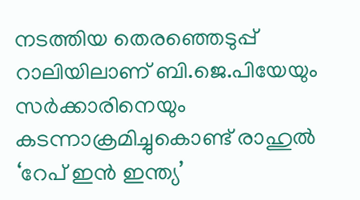നടത്തിയ തെരഞ്ഞെടുപ്പ് റാലിയിലാണ് ബി.ജെ.പിയേയും സര്‍ക്കാരിനെയും കടന്നാക്രമിച്ചുകൊണ്ട് രാഹുല്‍ ‘റേപ് ഇന്‍ ഇന്ത്യ’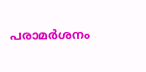പരാമര്‍ശനം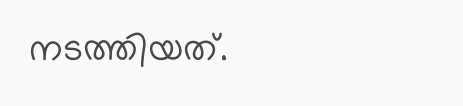നടത്തിയത്.